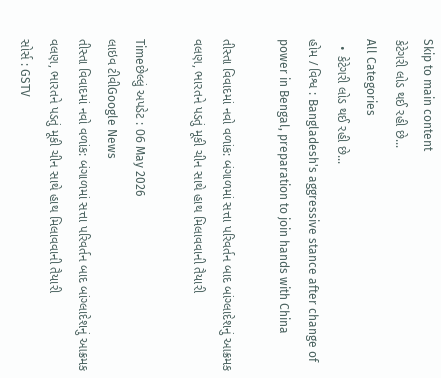Skip to main content
કેટેગરી લોડ થઈ રહી છે...
All Categories
  • કેટેગરી લોડ થઈ રહી છે...
હોમ / વિશ્વ : Bangladesh's aggressive stance after change of power in Bengal, preparation to join hands with China

તીસ્તા વિવાદમાં નવો વળાંક: બંગાળમાં સત્તા પરિવર્તન બાદ બાંગ્લાદેશનું આક્રમક વલણ, ભારતને પડતું મૂકી ચીન સાથે હાથ મિલાવવાની તૈયારી

Timeછેલ્લું અપડેટ : 06 May 2026
લાઇવ ટીવીGoogle News
તીસ્તા વિવાદમાં નવો વળાંક: બંગાળમાં સત્તા પરિવર્તન બાદ બાંગ્લાદેશનું આક્રમક વલણ, ભારતને પડતું મૂકી ચીન સાથે હાથ મિલાવવાની તૈયારી
સોર્સ : GSTV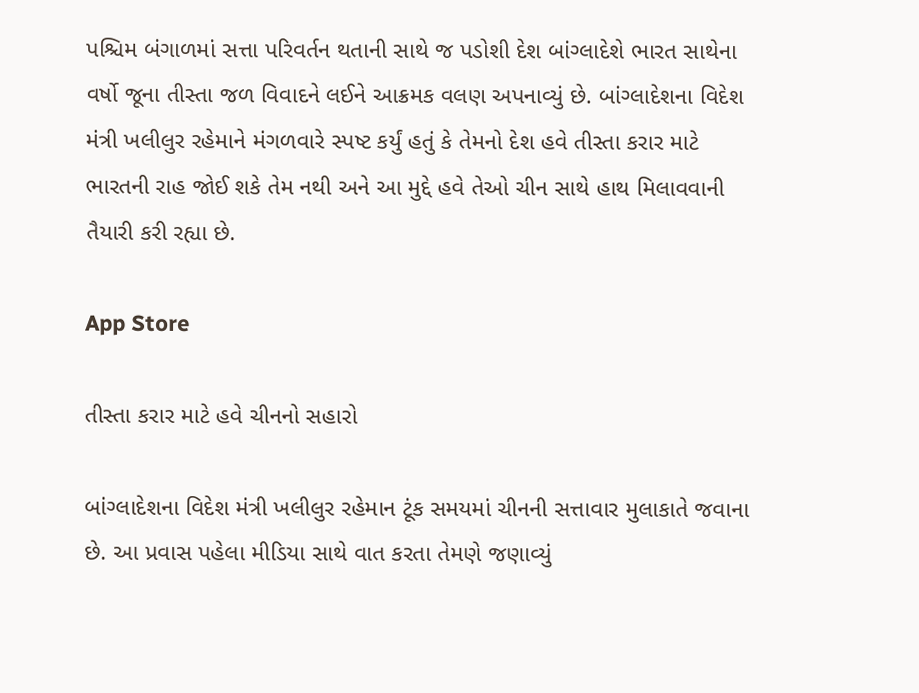પશ્ચિમ બંગાળમાં સત્તા પરિવર્તન થતાની સાથે જ પડોશી દેશ બાંગ્લાદેશે ભારત સાથેના વર્ષો જૂના તીસ્તા જળ વિવાદને લઈને આક્રમક વલણ અપનાવ્યું છે. બાંગ્લાદેશના વિદેશ મંત્રી ખલીલુર રહેમાને મંગળવારે સ્પષ્ટ કર્યું હતું કે તેમનો દેશ હવે તીસ્તા કરાર માટે ભારતની રાહ જોઈ શકે તેમ નથી અને આ મુદ્દે હવે તેઓ ચીન સાથે હાથ મિલાવવાની તૈયારી કરી રહ્યા છે.

App Store

તીસ્તા કરાર માટે હવે ચીનનો સહારો

બાંગ્લાદેશના વિદેશ મંત્રી ખલીલુર રહેમાન ટૂંક સમયમાં ચીનની સત્તાવાર મુલાકાતે જવાના છે. આ પ્રવાસ પહેલા મીડિયા સાથે વાત કરતા તેમણે જણાવ્યું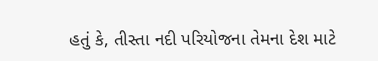હતું કે, તીસ્તા નદી પરિયોજના તેમના દેશ માટે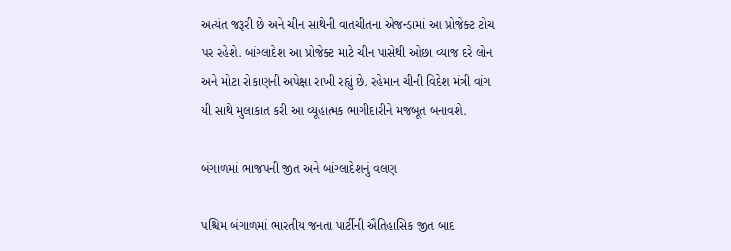અત્યંત જરૂરી છે અને ચીન સાથેની વાતચીતના એજન્ડામાં આ પ્રોજેક્ટ ટોચ પર રહેશે. બાંગ્લાદેશ આ પ્રોજેક્ટ માટે ચીન પાસેથી ઓછા વ્યાજ દરે લોન અને મોટા રોકાણની અપેક્ષા રાખી રહ્યું છે. રહેમાન ચીની વિદેશ મંત્રી વાંગ યી સાથે મુલાકાત કરી આ વ્યૂહાત્મક ભાગીદારીને મજબૂત બનાવશે.

બંગાળમાં ભાજપની જીત અને બાંગ્લાદેશનું વલણ

પશ્ચિમ બંગાળમાં ભારતીય જનતા પાર્ટીની ઐતિહાસિક જીત બાદ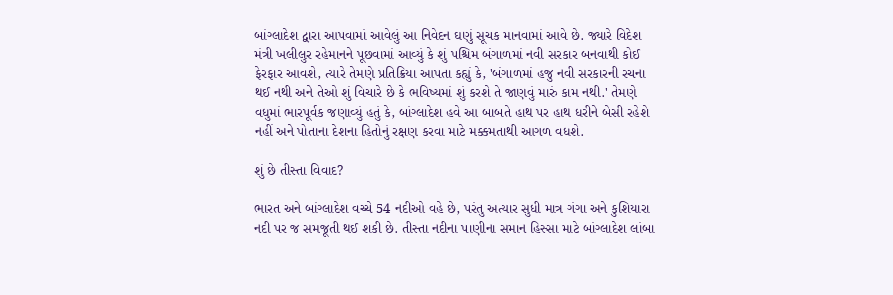બાંગ્લાદેશ દ્વારા આપવામાં આવેલું આ નિવેદન ઘણું સૂચક માનવામાં આવે છે. જ્યારે વિદેશ મંત્રી ખલીલુર રહેમાનને પૂછવામાં આવ્યું કે શું પશ્ચિમ બંગાળમાં નવી સરકાર બનવાથી કોઈ ફેરફાર આવશે, ત્યારે તેમણે પ્રતિક્રિયા આપતા કહ્યું કે, 'બંગાળમાં હજુ નવી સરકારની રચના થઈ નથી અને તેઓ શું વિચારે છે કે ભવિષ્યમાં શું કરશે તે જાણવું મારું કામ નથી.' તેમણે વધુમાં ભારપૂર્વક જણાવ્યું હતું કે, બાંગ્લાદેશ હવે આ બાબતે હાથ પર હાથ ધરીને બેસી રહેશે નહીં અને પોતાના દેશના હિતોનું રક્ષણ કરવા માટે મક્કમતાથી આગળ વધશે.

શું છે તીસ્તા વિવાદ?

ભારત અને બાંગ્લાદેશ વચ્ચે 54 નદીઓ વહે છે, પરંતુ અત્યાર સુધી માત્ર ગંગા અને કુશિયારા નદી પર જ સમજૂતી થઈ શકી છે. તીસ્તા નદીના પાણીના સમાન હિસ્સા માટે બાંગ્લાદેશ લાંબા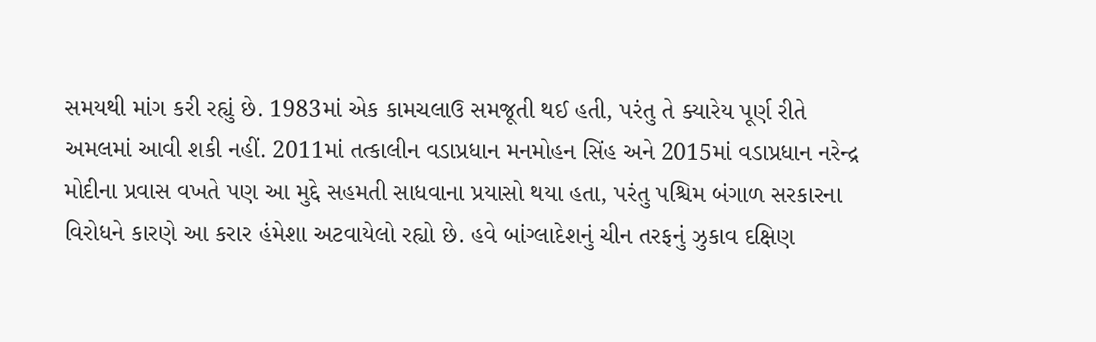સમયથી માંગ કરી રહ્યું છે. 1983માં એક કામચલાઉ સમજૂતી થઈ હતી, પરંતુ તે ક્યારેય પૂર્ણ રીતે અમલમાં આવી શકી નહીં. 2011માં તત્કાલીન વડાપ્રધાન મનમોહન સિંહ અને 2015માં વડાપ્રધાન નરેન્દ્ર મોદીના પ્રવાસ વખતે પણ આ મુદ્દે સહમતી સાધવાના પ્રયાસો થયા હતા, પરંતુ પશ્ચિમ બંગાળ સરકારના વિરોધને કારણે આ કરાર હંમેશા અટવાયેલો રહ્યો છે. હવે બાંગ્લાદેશનું ચીન તરફનું ઝુકાવ દક્ષિણ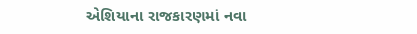એશિયાના રાજકારણમાં નવા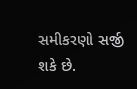સમીકરણો સર્જી શકે છે.